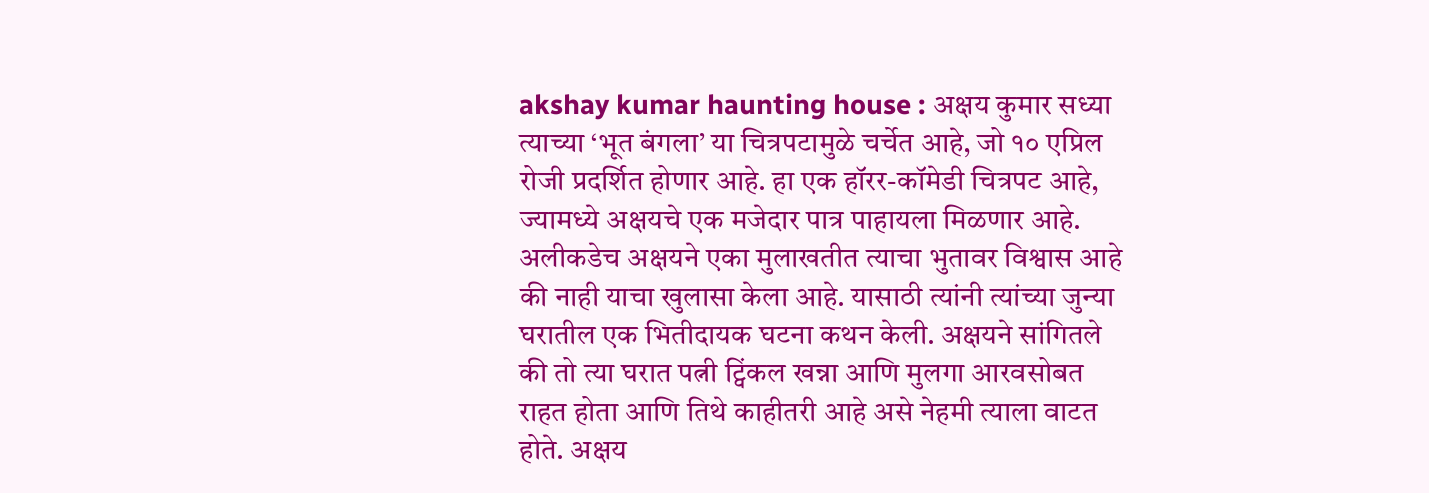akshay kumar haunting house : अक्षय कुमार सध्या त्याच्या ‘भूत बंगला’ या चित्रपटामुळे चर्चेत आहे, जो १० एप्रिल रोजी प्रदर्शित होणार आहे. हा एक हॉरर-कॉमेडी चित्रपट आहे, ज्यामध्ये अक्षयचे एक मजेदार पात्र पाहायला मिळणार आहे. अलीकडेच अक्षयने एका मुलाखतीत त्याचा भुतावर विश्वास आहे की नाही याचा खुलासा केला आहे. यासाठी त्यांनी त्यांच्या जुन्या घरातील एक भितीदायक घटना कथन केली. अक्षयने सांगितले की तो त्या घरात पत्नी ट्विंकल खन्ना आणि मुलगा आरवसोबत राहत होता आणि तिथे काहीतरी आहे असे नेहमी त्याला वाटत होते. अक्षय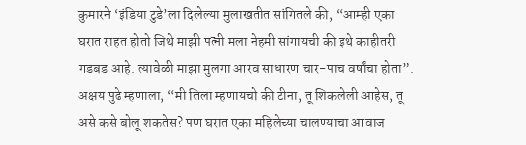कुमारने ‘इंडिया टुडे’ला दिलेल्या मुलाखतीत सांगितले की, “आम्ही एका घरात राहत होतो जिथे माझी पत्नी मला नेहमी सांगायची की इथे काहीतरी गडबड आहे. त्यावेळी माझा मुलगा आरव साधारण चार-पाच वर्षांचा होता”. अक्षय पुढे म्हणाला, “मी तिला म्हणायचो की टीना, तू शिकलेली आहेस, तू असे कसे बोलू शकतेस? पण घरात एका महिलेच्या चालण्याचा आवाज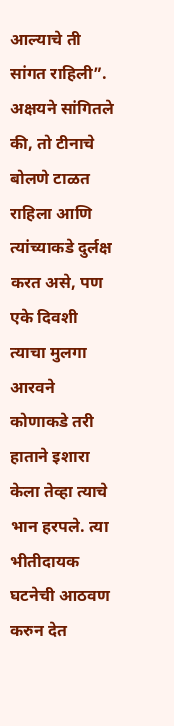आल्याचे ती सांगत राहिली”.
अक्षयने सांगितले की, तो टीनाचे बोलणे टाळत राहिला आणि त्यांच्याकडे दुर्लक्ष करत असे, पण एके दिवशी त्याचा मुलगा आरवने कोणाकडे तरी हाताने इशारा केला तेव्हा त्याचे भान हरपले. त्या भीतीदायक घटनेची आठवण करुन देत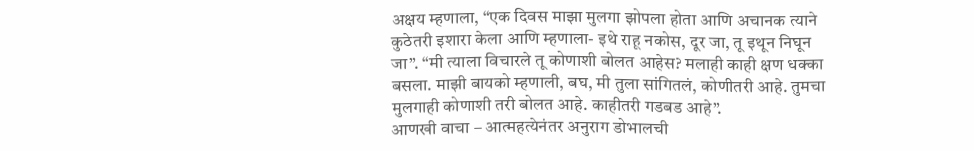अक्षय म्हणाला, “एक दिवस माझा मुलगा झोपला होता आणि अचानक त्याने कुठेतरी इशारा केला आणि म्हणाला- इथे राहू नकोस, दूर जा, तू इथून निघून जा”. “मी त्याला विचारले तू कोणाशी बोलत आहेस? मलाही काही क्षण धक्का बसला. माझी बायको म्हणाली, बघ, मी तुला सांगितलं, कोणीतरी आहे. तुमचा मुलगाही कोणाशी तरी बोलत आहे. काहीतरी गडबड आहे”.
आणखी वाचा – आत्महत्येनंतर अनुराग डोभालची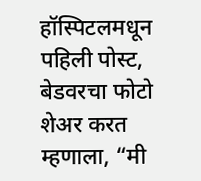हॉस्पिटलमधून पहिली पोस्ट, बेडवरचा फोटो शेअर करत म्हणाला, “मी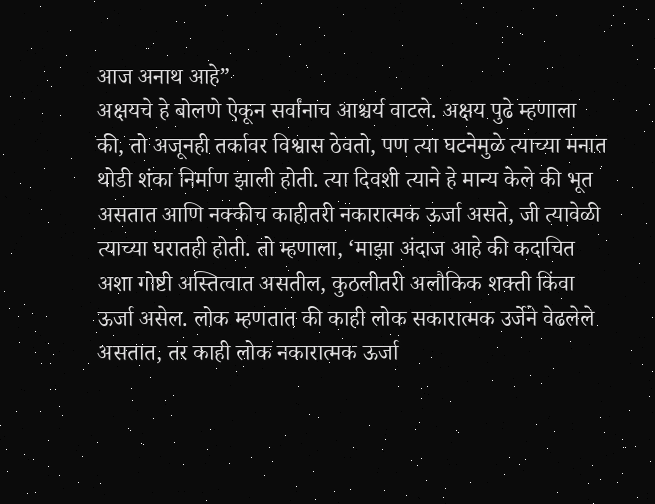आज अनाथ आहे”
अक्षयचे हे बोलणे ऐकून सर्वांनाच आश्चर्य वाटले. अक्षय पुढे म्हणाला की, तो अजूनही तर्कावर विश्वास ठेवतो, पण त्या घटनेमुळे त्याच्या मनात थोडी शंका निर्माण झाली होती. त्या दिवशी त्याने हे मान्य केले की भूत असतात आणि नक्कीच काहीतरी नकारात्मक ऊर्जा असते, जी त्यावेळी त्याच्या घरातही होती. तो म्हणाला, ‘माझा अंदाज आहे की कदाचित अशा गोष्टी अस्तित्वात असतील, कुठलीतरी अलौकिक शक्ती किंवा ऊर्जा असेल. लोक म्हणतात की काही लोक सकारात्मक उर्जेने वेढलेले असतात, तर काही लोक नकारात्मक ऊर्जा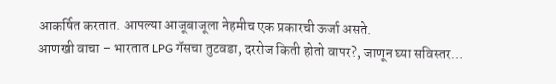आकर्षित करतात. आपल्या आजूबाजूला नेहमीच एक प्रकारची ऊर्जा असते.
आणखी वाचा – भारतात LPG गॅसचा तुटवडा, दररोज किती होतो वापर?, जाणून घ्या सविस्तर…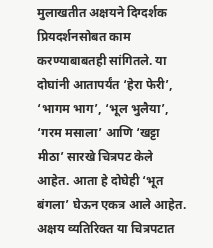मुलाखतीत अक्षयने दिग्दर्शक प्रियदर्शनसोबत काम करण्याबाबतही सांगितले. या दोघांनी आतापर्यंत ‘हेरा फेरी’, ‘भागम भाग’, ‘भूल भुलैया’, ‘गरम मसाला’ आणि ‘खट्टा मीठा’ सारखे चित्रपट केले आहेत. आता हे दोघेही ‘भूत बंगला’ घेऊन एकत्र आले आहेत. अक्षय व्यतिरिक्त या चित्रपटात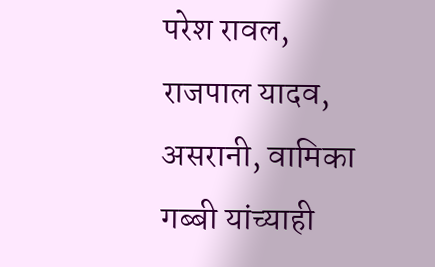परेश रावल, राजपाल यादव, असरानी, वामिका गब्बी यांच्याही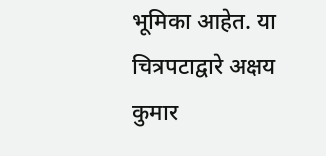भूमिका आहेत. या चित्रपटाद्वारे अक्षय कुमार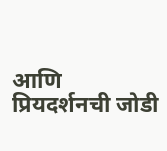आणि प्रियदर्शनची जोडी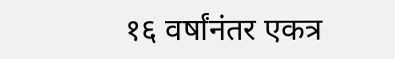१६ वर्षांनंतर एकत्र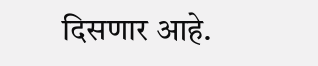दिसणार आहे.